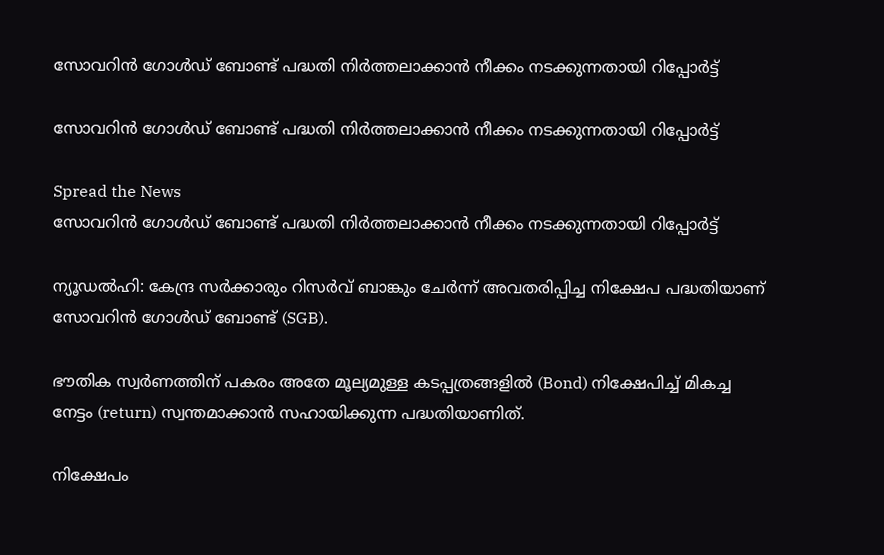സോവറിന്‍ ഗോള്‍ഡ് ബോണ്ട് പദ്ധതി നിര്‍ത്തലാക്കാന്‍ നീക്കം നടക്കുന്നതായി റിപ്പോർട്ട്

സോവറിന്‍ ഗോള്‍ഡ് ബോണ്ട് പദ്ധതി നിര്‍ത്തലാക്കാന്‍ നീക്കം നടക്കുന്നതായി റിപ്പോർട്ട്

Spread the News
സോവറിന്‍ ഗോള്‍ഡ് ബോണ്ട് പദ്ധതി നിര്‍ത്തലാക്കാന്‍ നീക്കം നടക്കുന്നതായി റിപ്പോർട്ട്

ന്യൂഡൽഹി: കേന്ദ്ര സര്‍ക്കാരും റിസര്‍വ് ബാങ്കും ചേര്‍ന്ന് അവതരിപ്പിച്ച നിക്ഷേപ പദ്ധതിയാണ് സോവറിന്‍ ഗോള്‍ഡ് ബോണ്ട് (SGB).

ഭൗതിക സ്വര്‍ണത്തിന് പകരം അതേ മൂല്യമുള്ള കടപ്പത്രങ്ങളില്‍ (Bond) നിക്ഷേപിച്ച് മികച്ച നേട്ടം (return) സ്വന്തമാക്കാന്‍ സഹായിക്കുന്ന പദ്ധതിയാണിത്.

നിക്ഷേപം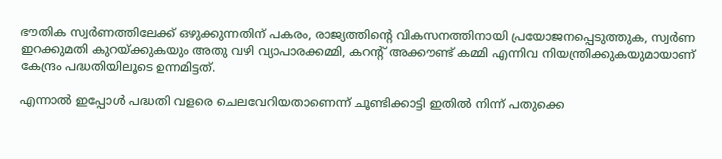ഭൗതിക സ്വര്‍ണത്തിലേക്ക് ഒഴുക്കുന്നതിന് പകരം, രാജ്യത്തിന്റെ വികസനത്തിനായി പ്രയോജനപ്പെടുത്തുക, സ്വര്‍ണ ഇറക്കുമതി കുറയ്ക്കുകയും അതു വഴി വ്യാപാരക്കമ്മി, കറന്റ് അക്കൗണ്ട് കമ്മി എന്നിവ നിയന്ത്രിക്കുകയുമായാണ് കേന്ദ്രം പദ്ധതിയിലൂടെ ഉന്നമിട്ടത്.

എന്നാല്‍ ഇപ്പോള്‍ പദ്ധതി വളരെ ചെലവേറിയതാണെന്ന് ചൂണ്ടിക്കാട്ടി ഇതില്‍ നിന്ന് പതുക്കെ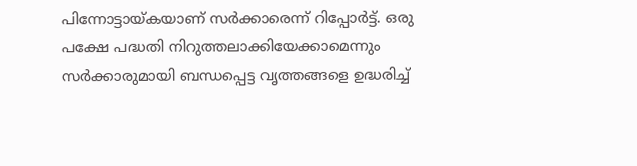പിന്നോട്ടായ്കയാണ് സര്‍ക്കാരെന്ന് റിപ്പോര്‍ട്ട്. ഒരു പക്ഷേ പദ്ധതി നിറുത്തലാക്കിയേക്കാമെന്നും സര്‍ക്കാരുമായി ബന്ധപ്പെട്ട വൃത്തങ്ങളെ ഉദ്ധരിച്ച്‌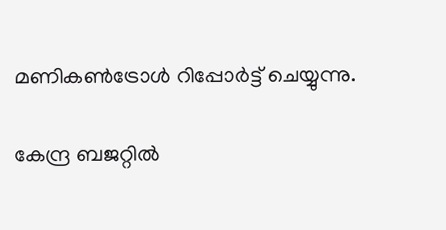മണികണ്‍ട്രോള്‍ റിപ്പോര്‍ട്ട് ചെയ്യുന്നു.

കേന്ദ്ര ബജറ്റില്‍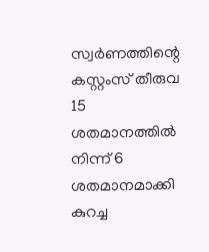സ്വര്‍ണത്തിന്റെ കസ്റ്റംസ് തീരുവ 15 ശതമാനത്തില്‍ നിന്ന് 6 ശതമാനമാക്കി കുറച്ച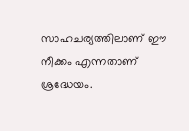സാഹചര്യത്തിലാണ് ഈ നീക്കം എന്നതാണ് ശ്രദ്ധേയം.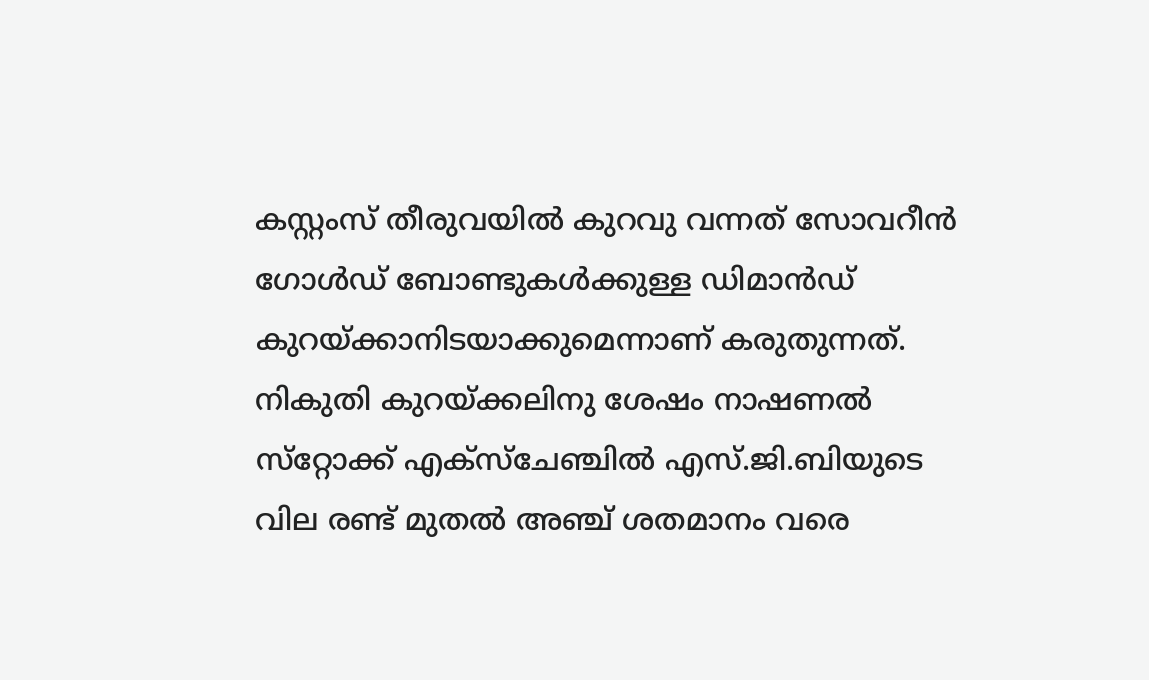കസ്റ്റംസ് തീരുവയില്‍ കുറവു വന്നത് സോവറീന്‍ ഗോള്‍ഡ് ബോണ്ടുകള്‍ക്കുള്ള ഡിമാന്‍ഡ് കുറയ്ക്കാനിടയാക്കുമെന്നാണ് കരുതുന്നത്. നികുതി കുറയ്ക്കലിനു ശേഷം നാഷണല്‍ സ്‌റ്റോക്ക് എക്‌സ്‌ചേഞ്ചില്‍ എസ്.ജി.ബിയുടെ വില രണ്ട് മുതല്‍ അഞ്ച് ശതമാനം വരെ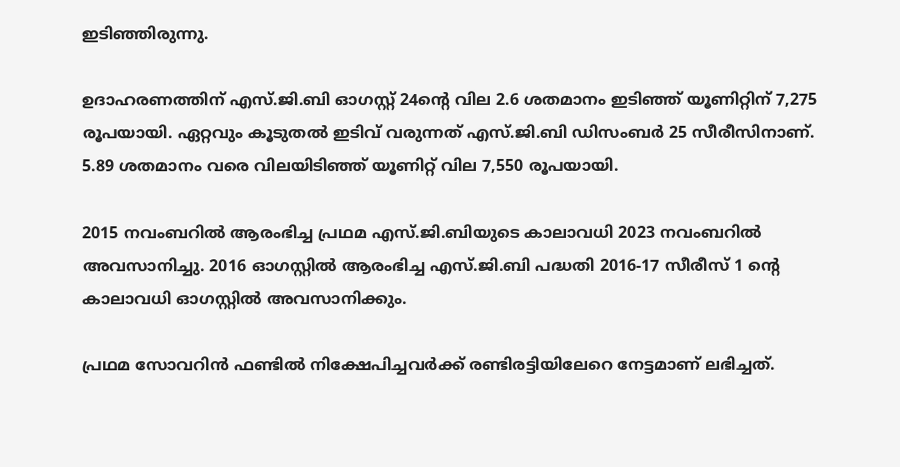ഇടിഞ്ഞിരുന്നു.

ഉദാഹരണത്തിന് എസ്.ജി.ബി ഓഗസ്റ്റ് 24ന്റെ വില 2.6 ശതമാനം ഇടിഞ്ഞ് യൂണിറ്റിന് 7,275 രൂപയായി. ഏറ്റവും കൂടുതല്‍ ഇടിവ് വരുന്നത് എസ്.ജി.ബി ഡിസംബര്‍ 25 സീരീസിനാണ്. 5.89 ശതമാനം വരെ വിലയിടിഞ്ഞ് യൂണിറ്റ് വില 7,550 രൂപയായി.

2015 നവംബറില്‍ ആരംഭിച്ച പ്രഥമ എസ്.ജി.ബിയുടെ കാലാവധി 2023 നവംബറിൽ അവസാനിച്ചു. 2016 ഓഗസ്റ്റില്‍ ആരംഭിച്ച എസ്.ജി.ബി പദ്ധതി 2016-17 സീരീസ് 1 ന്റെ കാലാവധി ഓഗസ്റ്റില്‍ അവസാനിക്കും.

പ്രഥമ സോവറിന്‍ ഫണ്ടില്‍ നിക്ഷേപിച്ചവര്‍ക്ക് രണ്ടിരട്ടിയിലേറെ നേട്ടമാണ് ലഭിച്ചത്.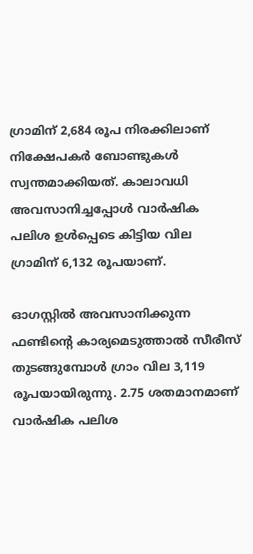ഗ്രാമിന് 2,684 രൂപ നിരക്കിലാണ് നിക്ഷേപകര്‍ ബോണ്ടുകള്‍ സ്വന്തമാക്കിയത്. കാലാവധി അവസാനിച്ചപ്പോള്‍ വാര്‍ഷിക പലിശ ഉള്‍പ്പെടെ കിട്ടിയ വില ഗ്രാമിന് 6,132 രൂപയാണ്.

ഓഗസ്റ്റില്‍ അവസാനിക്കുന്ന ഫണ്ടിന്റെ കാര്യമെടുത്താല്‍ സീരീസ് തുടങ്ങുമ്പോള്‍ ഗ്രാം വില 3,119 രൂപയായിരുന്നു. 2.75 ശതമാനമാണ് വാര്‍ഷിക പലിശ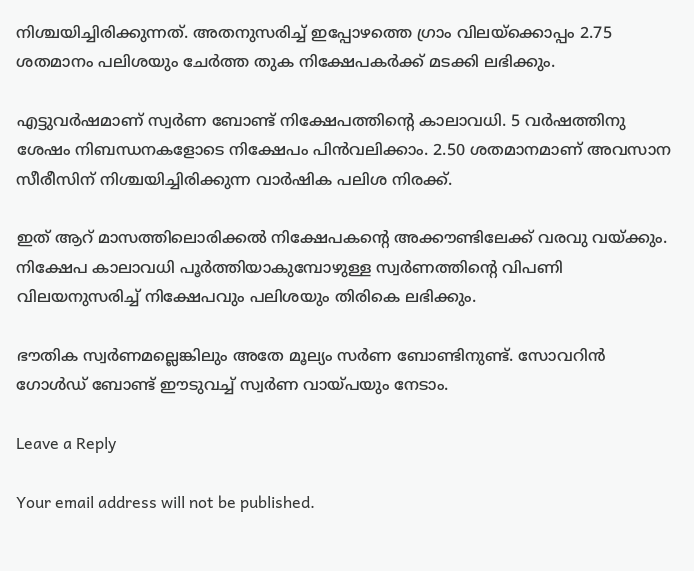നിശ്ചയിച്ചിരിക്കുന്നത്. അതനുസരിച്ച് ഇപ്പോഴത്തെ ഗ്രാം വിലയ്‌ക്കൊപ്പം 2.75 ശതമാനം പലിശയും ചേര്‍ത്ത തുക നിക്ഷേപകര്‍ക്ക് മടക്കി ലഭിക്കും.

എട്ടുവര്‍ഷമാണ് സ്വര്‍ണ ബോണ്ട് നിക്ഷേപത്തിന്റെ കാലാവധി. 5 വര്‍ഷത്തിനു ശേഷം നിബന്ധനകളോടെ നിക്ഷേപം പിന്‍വലിക്കാം. 2.50 ശതമാനമാണ് അവസാന സീരീസിന് നിശ്ചയിച്ചിരിക്കുന്ന വാര്‍ഷിക പലിശ നിരക്ക്.

ഇത് ആറ് മാസത്തിലൊരിക്കല്‍ നിക്ഷേപകന്റെ അക്കൗണ്ടിലേക്ക് വരവു വയ്ക്കും. നിക്ഷേപ കാലാവധി പൂര്‍ത്തിയാകുമ്പോഴുള്ള സ്വര്‍ണത്തിന്റെ വിപണി വിലയനുസരിച്ച് നിക്ഷേപവും പലിശയും തിരികെ ലഭിക്കും.

ഭൗതിക സ്വര്‍ണമല്ലെങ്കിലും അതേ മൂല്യം സര്‍ണ ബോണ്ടിനുണ്ട്. സോവറിന്‍ ഗോള്‍ഡ് ബോണ്ട് ഈടുവച്ച് സ്വര്‍ണ വായ്പയും നേടാം.

Leave a Reply

Your email address will not be published.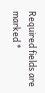Required fields are marked *